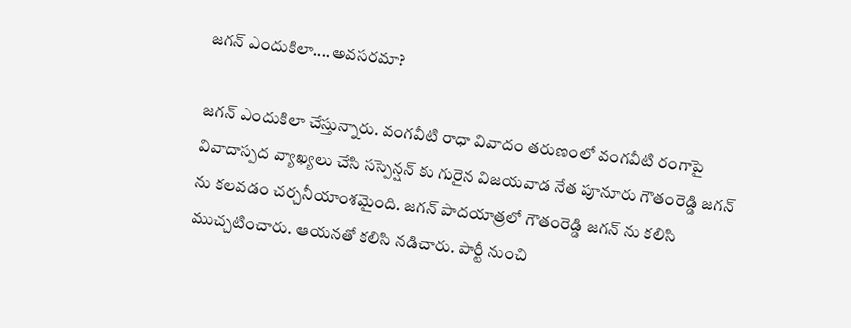జగన్ ఎందుకిలా....అవసరమా?

జగన్ ఎందుకిలా చేస్తున్నారు. వంగవీటి రాధా వివాదం తరుణంలో వంగవీటి రంగాపై వివాదాస్పద వ్యాఖ్యలు చేసి సస్పెన్షన్ కు గురైన విజయవాడ నేత పూనూరు గౌతంరెడ్డి జగన్ ను కలవడం చర్చనీయాంశమైంది. జగన్ పాదయాత్రలో గౌతంరెడ్డి జగన్ ను కలిసి ముచ్చటించారు. ఆయనతో కలిసి నడిచారు. పార్టీ నుంచి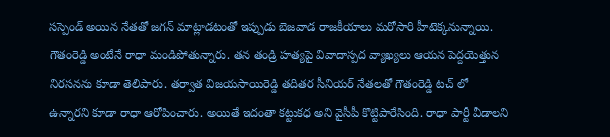సస్పెండ్ అయిన నేతతో జగన్ మాట్లాడటంతో ఇప్పుడు బెజవాడ రాజకీయాలు మరోసారి హీటెక్కనున్నాయి. గౌతంరెడ్డి అంటేనే రాధా మండిపోతున్నారు. తన తండ్రి హత్యపై వివాదాస్పద వ్యాఖ్యలు ఆయన పెద్దయెత్తున నిరసనను కూడా తెలిపారు. తర్వాత విజయసాయిరెడ్డి తదితర సీనియర్ నేతలతో గౌతంరెడ్డి టచ్ లో ఉన్నారని కూడా రాధా ఆరోపించారు. అయితే ఇదంతా కట్టుకధ అని వైసీపీ కొట్టిపారేసింది. రాధా పార్టీ వీడాలని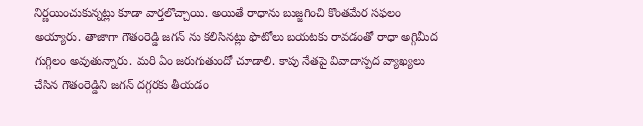నిర్ణయించుకున్నట్లు కూడా వార్తలొచ్చాయి. అయితే రాధాను బుజ్జగించి కొంతమేర సఫలం అయ్యారు. తాజాగా గౌతంరెడ్డి జగన్ ను కలిసినట్లు ఫొటోలు బయటకు రావడంతో రాధా అగ్గిమీద గుగ్గిలం అవుతున్నారు. మరి ఏం జరుగుతుందో చూడాలి. కాపు నేతపై వివాదాస్పద వ్యాఖ్యలు చేసిన గౌతంరెడ్డిని జగన్ దగ్గరకు తీయడం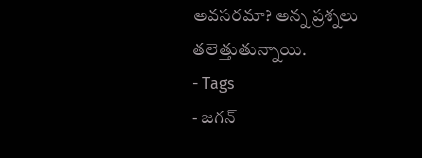అవసరమా? అన్న ప్రశ్నలు తలెత్తుతున్నాయి.
- Tags
- జగన్